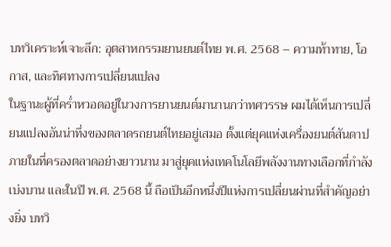บทวิเคราะห์เจาะลึก: อุตสาหกรรมยานยนต์ไทย พ.ศ. 2568 – ความท้าทาย, โอกาส, และทิศทางการเปลี่ยนแปลง
ในฐานะผู้ที่คร่ำหวอดอยู่ในวงการยานยนต์มานานกว่าทศวรรษ ผมได้เห็นการเปลี่ยนแปลงอันน่าทึ่งของตลาดรถยนต์ไทยอยู่เสมอ ตั้งแต่ยุคแห่งเครื่องยนต์สันดาปภายในที่ครองตลาดอย่างยาวนาน มาสู่ยุคแห่งเทคโนโลยีพลังงานทางเลือกที่กำลังเบ่งบาน และในปี พ.ศ. 2568 นี้ ถือเป็นอีกหนึ่งปีแห่งการเปลี่ยนผ่านที่สำคัญอย่างยิ่ง บทวิ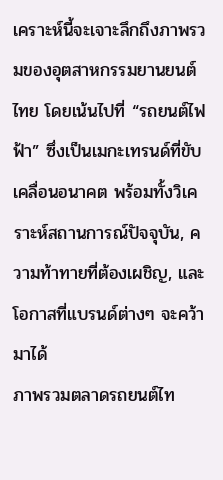เคราะห์นี้จะเจาะลึกถึงภาพรวมของอุตสาหกรรมยานยนต์ไทย โดยเน้นไปที่ “รถยนต์ไฟฟ้า” ซึ่งเป็นเมกะเทรนด์ที่ขับเคลื่อนอนาคต พร้อมทั้งวิเคราะห์สถานการณ์ปัจจุบัน, ความท้าทายที่ต้องเผชิญ, และโอกาสที่แบรนด์ต่างๆ จะคว้ามาได้
ภาพรวมตลาดรถยนต์ไท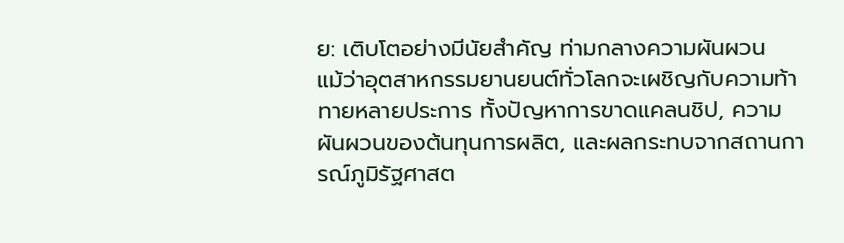ย: เติบโตอย่างมีนัยสำคัญ ท่ามกลางความผันผวน
แม้ว่าอุตสาหกรรมยานยนต์ทั่วโลกจะเผชิญกับความท้าทายหลายประการ ทั้งปัญหาการขาดแคลนชิป, ความผันผวนของต้นทุนการผลิต, และผลกระทบจากสถานการณ์ภูมิรัฐศาสต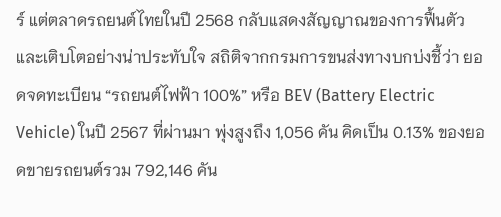ร์ แต่ตลาดรถยนต์ไทยในปี 2568 กลับแสดงสัญญาณของการฟื้นตัวและเติบโตอย่างน่าประทับใจ สถิติจากกรมการขนส่งทางบกบ่งชี้ว่า ยอดจดทะเบียน “รถยนต์ไฟฟ้า 100%” หรือ BEV (Battery Electric Vehicle) ในปี 2567 ที่ผ่านมา พุ่งสูงถึง 1,056 คัน คิดเป็น 0.13% ของยอดขายรถยนต์รวม 792,146 คัน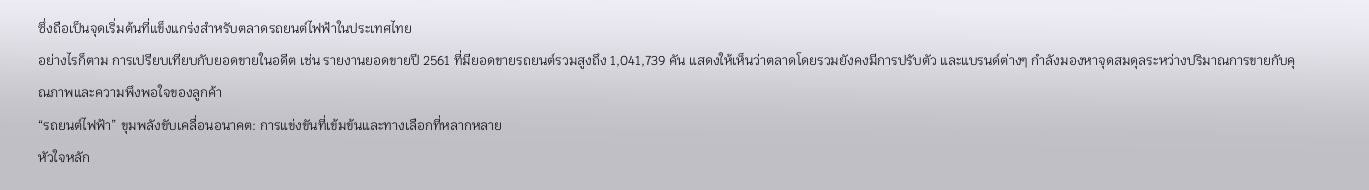ซึ่งถือเป็นจุดเริ่มต้นที่แข็งแกร่งสำหรับตลาดรถยนต์ไฟฟ้าในประเทศไทย
อย่างไรก็ตาม การเปรียบเทียบกับยอดขายในอดีต เช่น รายงานยอดขายปี 2561 ที่มียอดขายรถยนต์รวมสูงถึง 1,041,739 คัน แสดงให้เห็นว่าตลาดโดยรวมยังคงมีการปรับตัว และแบรนด์ต่างๆ กำลังมองหาจุดสมดุลระหว่างปริมาณการขายกับคุณภาพและความพึงพอใจของลูกค้า
“รถยนต์ไฟฟ้า” ขุมพลังขับเคลื่อนอนาคต: การแข่งขันที่เข้มข้นและทางเลือกที่หลากหลาย
หัวใจหลัก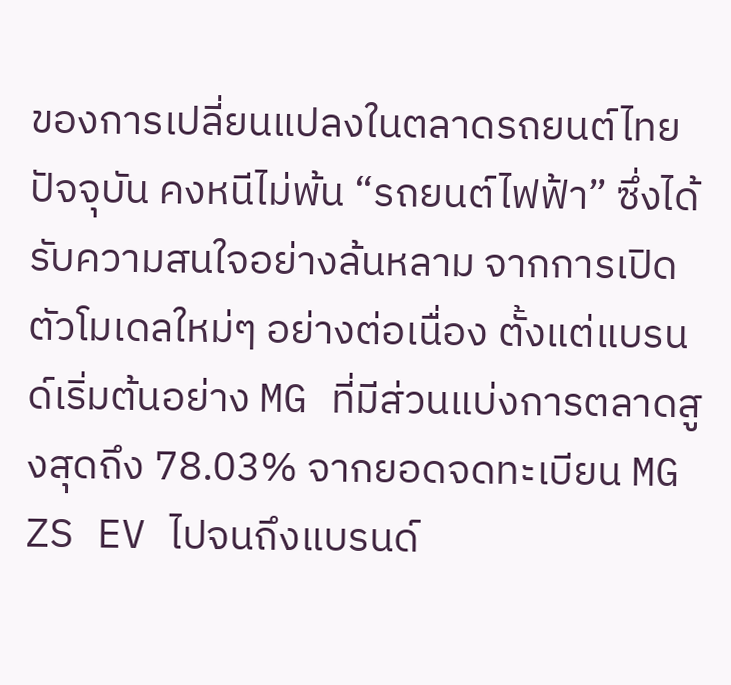ของการเปลี่ยนแปลงในตลาดรถยนต์ไทยปัจจุบัน คงหนีไม่พ้น “รถยนต์ไฟฟ้า” ซึ่งได้รับความสนใจอย่างล้นหลาม จากการเปิดตัวโมเดลใหม่ๆ อย่างต่อเนื่อง ตั้งแต่แบรนด์เริ่มต้นอย่าง MG ที่มีส่วนแบ่งการตลาดสูงสุดถึง 78.03% จากยอดจดทะเบียน MG ZS EV ไปจนถึงแบรนด์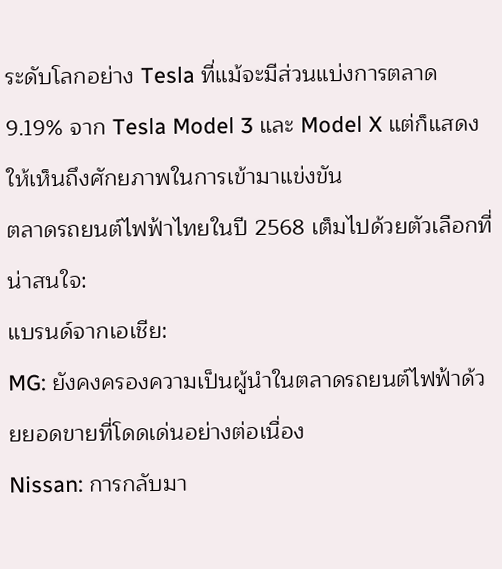ระดับโลกอย่าง Tesla ที่แม้จะมีส่วนแบ่งการตลาด 9.19% จาก Tesla Model 3 และ Model X แต่ก็แสดงให้เห็นถึงศักยภาพในการเข้ามาแข่งขัน
ตลาดรถยนต์ไฟฟ้าไทยในปี 2568 เต็มไปด้วยตัวเลือกที่น่าสนใจ:
แบรนด์จากเอเชีย:
MG: ยังคงครองความเป็นผู้นำในตลาดรถยนต์ไฟฟ้าด้วยยอดขายที่โดดเด่นอย่างต่อเนื่อง
Nissan: การกลับมา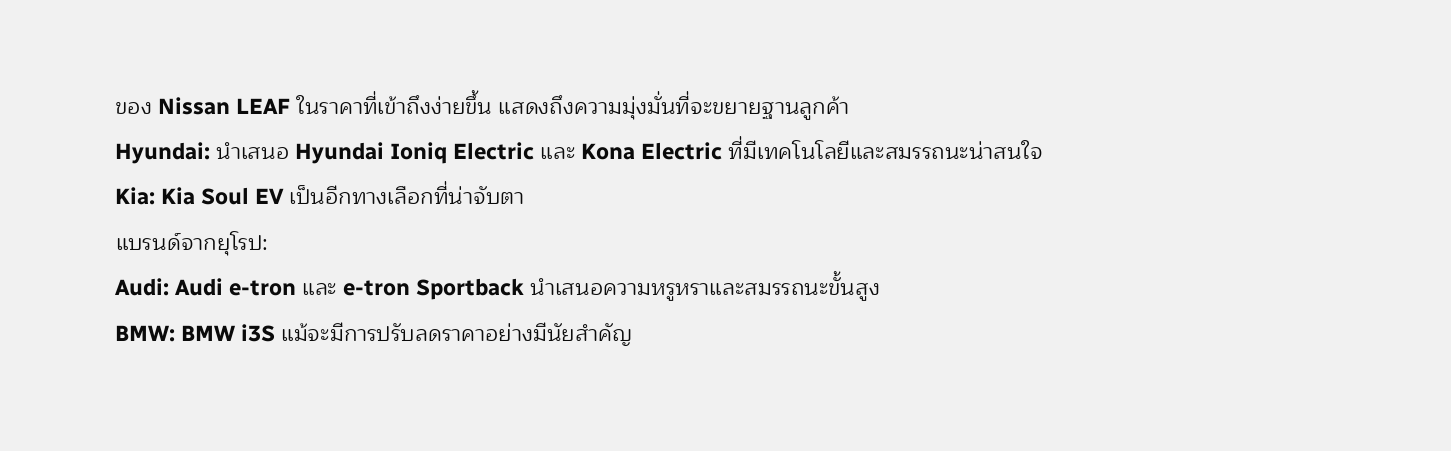ของ Nissan LEAF ในราคาที่เข้าถึงง่ายขึ้น แสดงถึงความมุ่งมั่นที่จะขยายฐานลูกค้า
Hyundai: นำเสนอ Hyundai Ioniq Electric และ Kona Electric ที่มีเทคโนโลยีและสมรรถนะน่าสนใจ
Kia: Kia Soul EV เป็นอีกทางเลือกที่น่าจับตา
แบรนด์จากยุโรป:
Audi: Audi e-tron และ e-tron Sportback นำเสนอความหรูหราและสมรรถนะขั้นสูง
BMW: BMW i3S แม้จะมีการปรับลดราคาอย่างมีนัยสำคัญ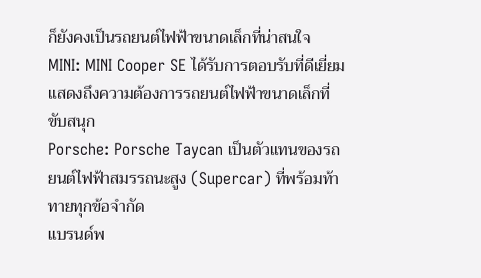ก็ยังคงเป็นรถยนต์ไฟฟ้าขนาดเล็กที่น่าสนใจ
MINI: MINI Cooper SE ได้รับการตอบรับที่ดีเยี่ยม แสดงถึงความต้องการรถยนต์ไฟฟ้าขนาดเล็กที่ขับสนุก
Porsche: Porsche Taycan เป็นตัวแทนของรถยนต์ไฟฟ้าสมรรถนะสูง (Supercar) ที่พร้อมท้าทายทุกข้อจำกัด
แบรนด์พ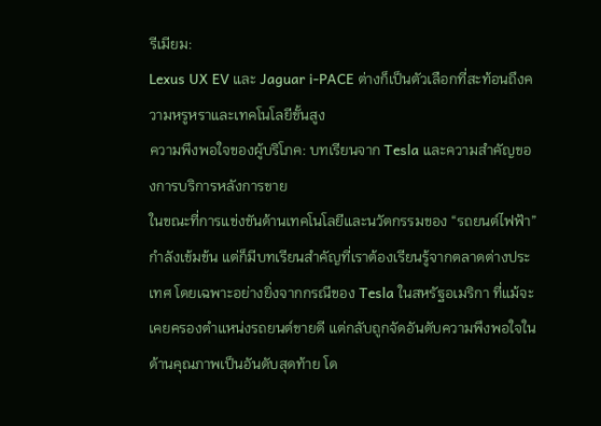รีเมียม:
Lexus UX EV และ Jaguar i-PACE ต่างก็เป็นตัวเลือกที่สะท้อนถึงความหรูหราและเทคโนโลยีขั้นสูง
ความพึงพอใจของผู้บริโภค: บทเรียนจาก Tesla และความสำคัญของการบริการหลังการขาย
ในขณะที่การแข่งขันด้านเทคโนโลยีและนวัตกรรมของ “รถยนต์ไฟฟ้า” กำลังเข้มข้น แต่ก็มีบทเรียนสำคัญที่เราต้องเรียนรู้จากตลาดต่างประเทศ โดยเฉพาะอย่างยิ่งจากกรณีของ Tesla ในสหรัฐอเมริกา ที่แม้จะเคยครองตำแหน่งรถยนต์ขายดี แต่กลับถูกจัดอันดับความพึงพอใจในด้านคุณภาพเป็นอันดับสุดท้าย โด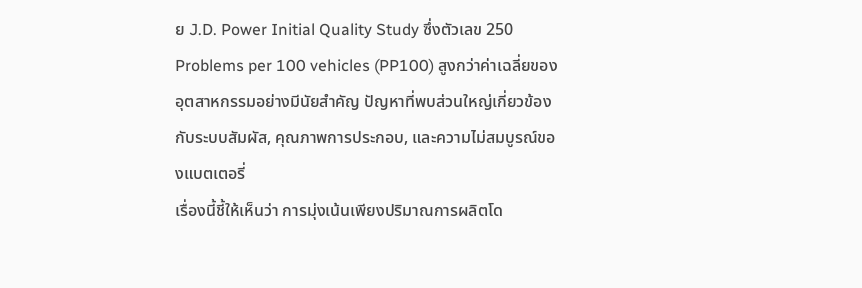ย J.D. Power Initial Quality Study ซึ่งตัวเลข 250 Problems per 100 vehicles (PP100) สูงกว่าค่าเฉลี่ยของอุตสาหกรรมอย่างมีนัยสำคัญ ปัญหาที่พบส่วนใหญ่เกี่ยวข้องกับระบบสัมผัส, คุณภาพการประกอบ, และความไม่สมบูรณ์ของแบตเตอรี่
เรื่องนี้ชี้ให้เห็นว่า การมุ่งเน้นเพียงปริมาณการผลิตโด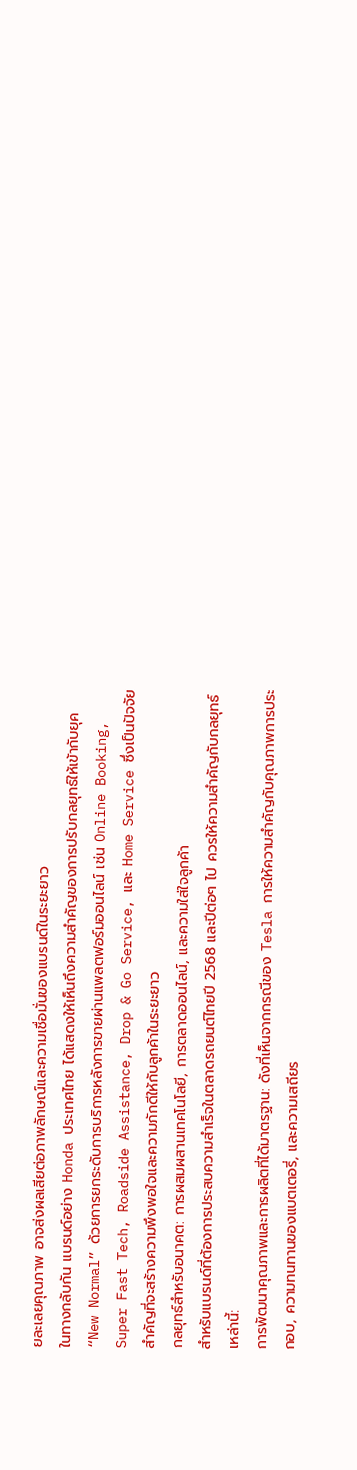ยละเลยคุณภาพ อาจส่งผลเสียต่อภาพลักษณ์และความเชื่อมั่นของแบรนด์ในระยะยาว
ในทางกลับกัน แบรนด์อย่าง Honda ประเทศไทย ได้แสดงให้เห็นถึงความสำคัญของการปรับกลยุทธ์ให้เข้ากับยุค “New Normal” ด้วยการยกระดับการบริการหลังการขายผ่านแพลตฟอร์มออนไลน์ เช่น Online Booking, Super Fast Tech, Roadside Assistance, Drop & Go Service, และ Home Service ซึ่งเป็นปัจจัยสำคัญที่จะสร้างความพึงพอใจและความภักดีให้กับลูกค้าในระยะยาว
กลยุทธ์สำหรับอนาคต: การผสมผสานเทคโนโลยี, การตลาดออนไลน์, และความใส่ใจลูกค้า
สำหรับแบรนด์ที่ต้องการประสบความสำเร็จในตลาดรถยนต์ไทยปี 2568 และปีต่อๆ ไป ควรให้ความสำคัญกับกลยุทธ์เหล่านี้:
การพัฒนาคุณภาพและการผลิตที่ได้มาตรฐาน: ดังที่เห็นจากกรณีของ Tesla การให้ความสำคัญกับคุณภาพการประกอบ, ความทนทานของแบตเตอรี่, และความเสถียร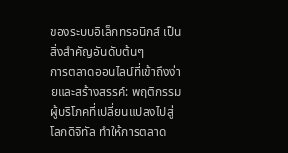ของระบบอิเล็กทรอนิกส์ เป็นสิ่งสำคัญอันดับต้นๆ
การตลาดออนไลน์ที่เข้าถึงง่ายและสร้างสรรค์: พฤติกรรมผู้บริโภคที่เปลี่ยนแปลงไปสู่โลกดิจิทัล ทำให้การตลาด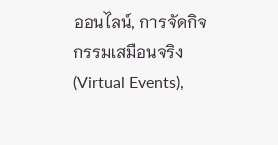ออนไลน์, การจัดกิจกรรมเสมือนจริง (Virtual Events),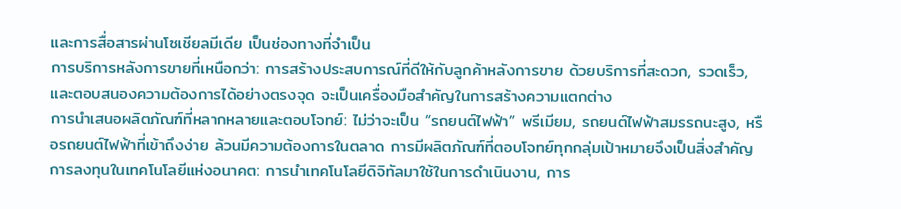และการสื่อสารผ่านโซเชียลมีเดีย เป็นช่องทางที่จำเป็น
การบริการหลังการขายที่เหนือกว่า: การสร้างประสบการณ์ที่ดีให้กับลูกค้าหลังการขาย ด้วยบริการที่สะดวก, รวดเร็ว, และตอบสนองความต้องการได้อย่างตรงจุด จะเป็นเครื่องมือสำคัญในการสร้างความแตกต่าง
การนำเสนอผลิตภัณฑ์ที่หลากหลายและตอบโจทย์: ไม่ว่าจะเป็น “รถยนต์ไฟฟ้า” พรีเมียม, รถยนต์ไฟฟ้าสมรรถนะสูง, หรือรถยนต์ไฟฟ้าที่เข้าถึงง่าย ล้วนมีความต้องการในตลาด การมีผลิตภัณฑ์ที่ตอบโจทย์ทุกกลุ่มเป้าหมายจึงเป็นสิ่งสำคัญ
การลงทุนในเทคโนโลยีแห่งอนาคต: การนำเทคโนโลยีดิจิทัลมาใช้ในการดำเนินงาน, การ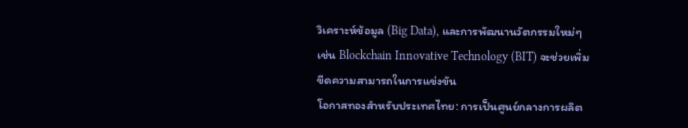วิเคราะห์ข้อมูล (Big Data), และการพัฒนานวัตกรรมใหม่ๆ เช่น Blockchain Innovative Technology (BIT) จะช่วยเพิ่มขีดความสามารถในการแข่งขัน
โอกาสทองสำหรับประเทศไทย: การเป็นศูนย์กลางการผลิต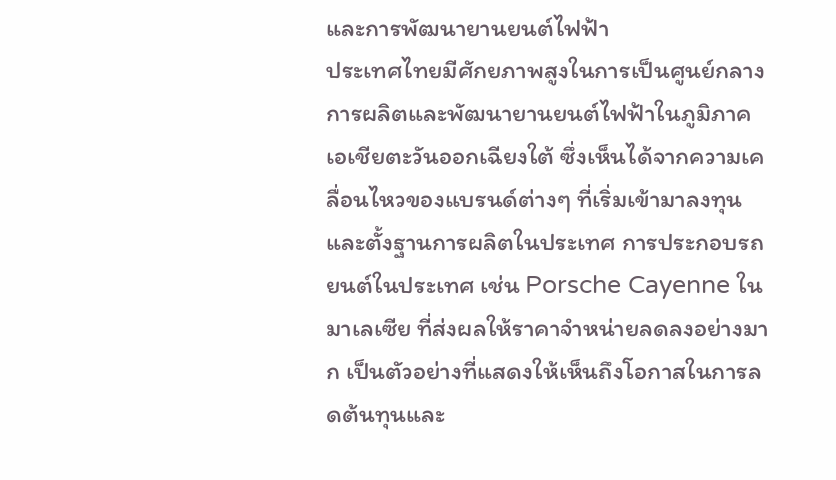และการพัฒนายานยนต์ไฟฟ้า
ประเทศไทยมีศักยภาพสูงในการเป็นศูนย์กลางการผลิตและพัฒนายานยนต์ไฟฟ้าในภูมิภาคเอเชียตะวันออกเฉียงใต้ ซึ่งเห็นได้จากความเคลื่อนไหวของแบรนด์ต่างๆ ที่เริ่มเข้ามาลงทุนและตั้งฐานการผลิตในประเทศ การประกอบรถยนต์ในประเทศ เช่น Porsche Cayenne ในมาเลเซีย ที่ส่งผลให้ราคาจำหน่ายลดลงอย่างมาก เป็นตัวอย่างที่แสดงให้เห็นถึงโอกาสในการลดต้นทุนและ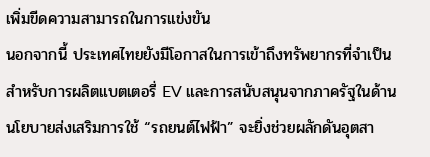เพิ่มขีดความสามารถในการแข่งขัน
นอกจากนี้ ประเทศไทยยังมีโอกาสในการเข้าถึงทรัพยากรที่จำเป็นสำหรับการผลิตแบตเตอรี่ EV และการสนับสนุนจากภาครัฐในด้านนโยบายส่งเสริมการใช้ “รถยนต์ไฟฟ้า” จะยิ่งช่วยผลักดันอุตสา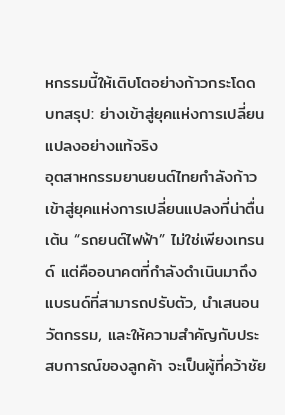หกรรมนี้ให้เติบโตอย่างก้าวกระโดด
บทสรุป: ย่างเข้าสู่ยุคแห่งการเปลี่ยนแปลงอย่างแท้จริง
อุตสาหกรรมยานยนต์ไทยกำลังก้าวเข้าสู่ยุคแห่งการเปลี่ยนแปลงที่น่าตื่นเต้น “รถยนต์ไฟฟ้า” ไม่ใช่เพียงเทรนด์ แต่คืออนาคตที่กำลังดำเนินมาถึง แบรนด์ที่สามารถปรับตัว, นำเสนอนวัตกรรม, และให้ความสำคัญกับประสบการณ์ของลูกค้า จะเป็นผู้ที่คว้าชัย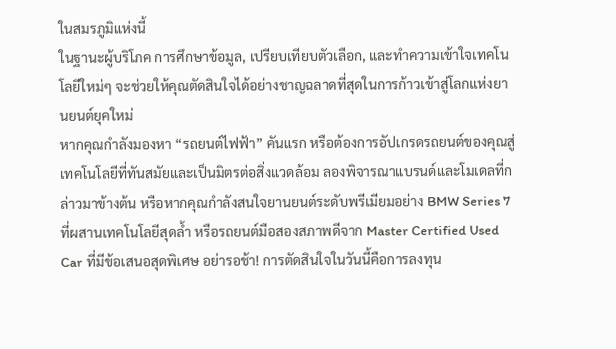ในสมรภูมิแห่งนี้
ในฐานะผู้บริโภค การศึกษาข้อมูล, เปรียบเทียบตัวเลือก, และทำความเข้าใจเทคโนโลยีใหม่ๆ จะช่วยให้คุณตัดสินใจได้อย่างชาญฉลาดที่สุดในการก้าวเข้าสู่โลกแห่งยานยนต์ยุคใหม่
หากคุณกำลังมองหา “รถยนต์ไฟฟ้า” คันแรก หรือต้องการอัปเกรดรถยนต์ของคุณสู่เทคโนโลยีที่ทันสมัยและเป็นมิตรต่อสิ่งแวดล้อม ลองพิจารณาแบรนด์และโมเดลที่กล่าวมาข้างต้น หรือหากคุณกำลังสนใจยานยนต์ระดับพรีเมียมอย่าง BMW Series 7 ที่ผสานเทคโนโลยีสุดล้ำ หรือรถยนต์มือสองสภาพดีจาก Master Certified Used Car ที่มีข้อเสนอสุดพิเศษ อย่ารอช้า! การตัดสินใจในวันนี้คือการลงทุน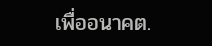เพื่ออนาคต.